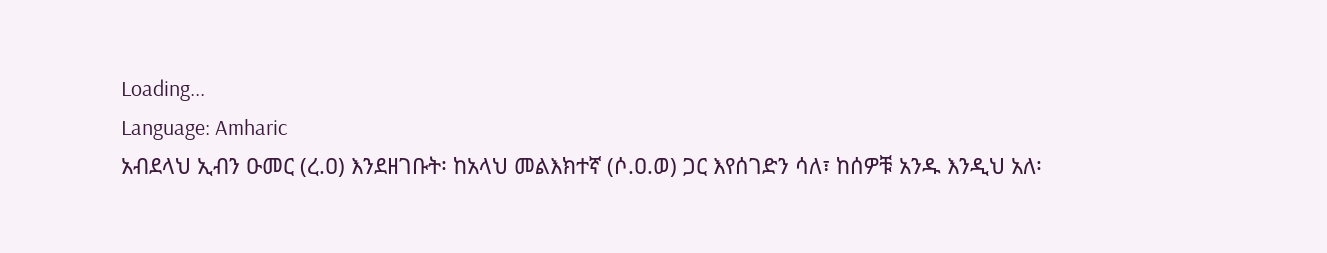Loading...
Language: Amharic
አብደላህ ኢብን ዑመር (ረ.ዐ) እንደዘገቡት፡ ከአላህ መልእክተኛ (ሶ.ዐ.ወ) ጋር እየሰገድን ሳለ፣ ከሰዎቹ አንዱ እንዲህ አለ፡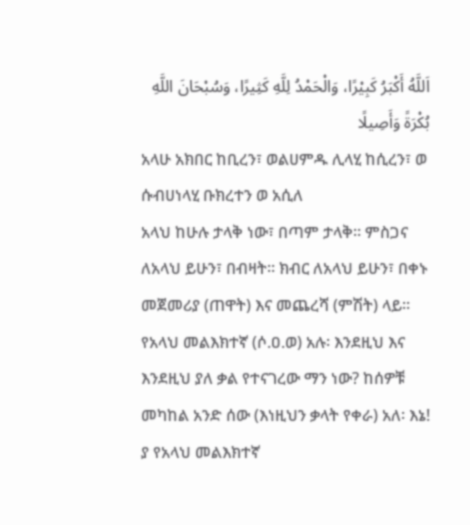اَللَّهُ أَكْبَرُ كَبِيْرًا، وَالْحَمْدُ لِلَّهِ كَثِيرًا، وَسُبْحَانَ اللَّهِ بُكْرَةً وَأَصِيلًا
አላሁ አክበር ከቢረን፣ ወልሀምዱ ሊላሂ ከሲረን፣ ወ ሱብሀነላሂ ቡክረተን ወ አሲለ
አላህ ከሁሉ ታላቅ ነው፣ በጣም ታላቅ። ምስጋና ለአላህ ይሁን፣ በብዛት። ክብር ለአላህ ይሁን፣ በቀኑ መጀመሪያ (ጠዋት) እና መጨረሻ (ምሽት) ላይ። የአላህ መልእክተኛ (ሶ.ዐ.ወ) አሉ፡ እንደዚህ እና እንደዚህ ያለ ቃል የተናገረው ማን ነው? ከሰዎቹ መካከል አንድ ሰው (እነዚህን ቃላት የቀራ) አለ፡ እኔ! ያ የአላህ መልእክተኛ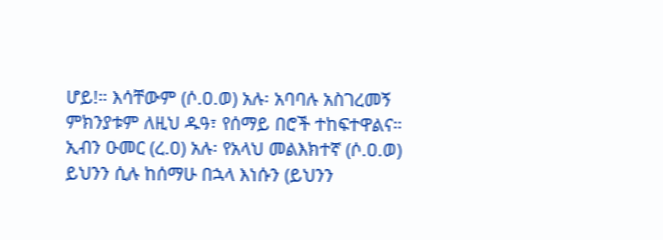ሆይ!። እሳቸውም (ሶ.ዐ.ወ) አሉ፡ አባባሉ አስገረመኝ ምክንያቱም ለዚህ ዱዓ፣ የሰማይ በሮች ተከፍተዋልና። ኢብን ዑመር (ረ.ዐ) አሉ፡ የአላህ መልእክተኛ (ሶ.ዐ.ወ) ይህንን ሲሉ ከሰማሁ በኋላ እነሱን (ይህንን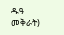ዱዓ መቅራት)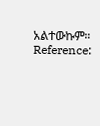አልተውኩም።
Reference: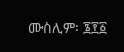ሙስሊም፡ ፮፻፩